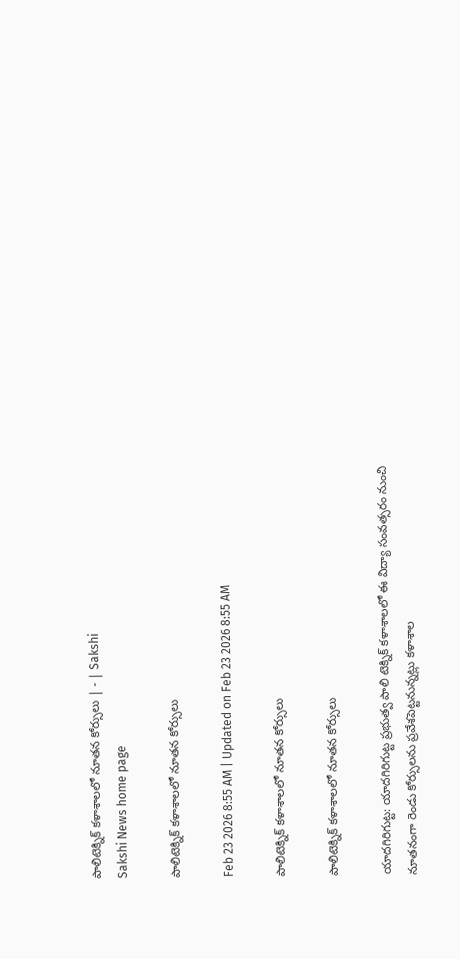పాలిటెక్నిక్‌ కళాశాలలో నూతన కోర్సులు | - | Sakshi
Sakshi News home page

పాలిటెక్నిక్‌ కళాశాలలో నూతన కోర్సులు

Feb 23 2026 8:55 AM | Updated on Feb 23 2026 8:55 AM

పాలిటెక్నిక్‌ కళాశాలలో నూతన కోర్సులు

పాలిటెక్నిక్‌ కళాశాలలో నూతన కోర్సులు

యాదగిరిగుట్ట: యాదగిరిగుట్ట ప్రభుత్వ పాలి టెక్నిక్‌ కళాశాలలో ఈ విద్యా సంవత్సరం నుంచి నూతనంగా రెండు కోర్సులను ప్రవేశపెట్టనున్నట్లు కళాశాల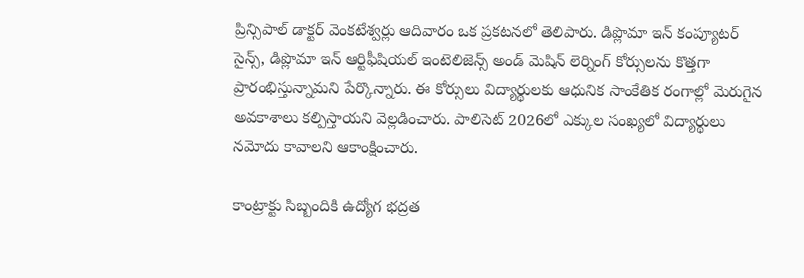ప్రిన్సిపాల్‌ డాక్టర్‌ వెంకటేశ్వర్లు ఆదివారం ఒక ప్రకటనలో తెలిపారు. డిప్లొమా ఇన్‌ కంప్యూటర్‌ సైన్స్‌, డిప్లొమా ఇన్‌ ఆర్టిఫీషియల్‌ ఇంటెలిజెన్స్‌ అండ్‌ మెషిన్‌ లెర్నింగ్‌ కోర్సులను కొత్తగా ప్రారంభిస్తున్నామని పేర్కొన్నారు. ఈ కోర్సులు విద్యార్థులకు ఆధునిక సాంకేతిక రంగాల్లో మెరుగైన అవకాశాలు కల్పిస్తాయని వెల్లడించారు. పాలిసెట్‌ 2026లో ఎక్కుల సంఖ్యలో విద్యార్థులు నమోదు కావాలని ఆకాంక్షించారు.

కాంట్రాక్టు సిబ్బందికి ఉద్యోగ భద్రత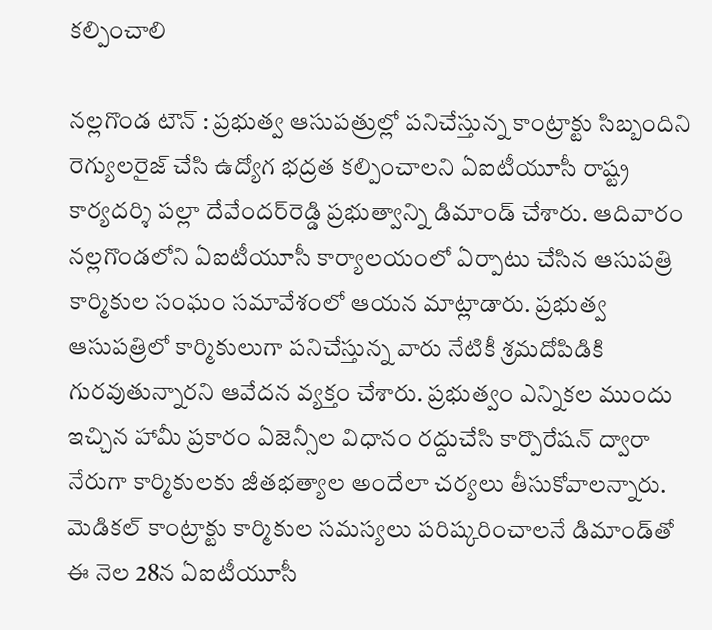కల్పించాలి

నల్లగొండ టౌన్‌ : ప్రభుత్వ ఆసుపత్రుల్లో పనిచేస్తున్న కాంట్రాక్టు సిబ్బందిని రెగ్యులరైజ్‌ చేసి ఉద్యోగ భద్రత కల్పించాలని ఏఐటీయూసీ రాష్ట్ర కార్యదర్శి పల్లా దేవేందర్‌రెడ్డి ప్రభుత్వాన్ని డిమాండ్‌ చేశారు. ఆదివారం నల్లగొండలోని ఏఐటీయూసీ కార్యాలయంలో ఏర్పాటు చేసిన ఆసుపత్రి కార్మికుల సంఘం సమావేశంలో ఆయన మాట్లాడారు. ప్రభుత్వ ఆసుపత్రిలో కార్మికులుగా పనిచేస్తున్న వారు నేటికీ శ్రమదోపిడికి గురవుతున్నారని ఆవేదన వ్యక్తం చేశారు. ప్రభుత్వం ఎన్నికల ముందు ఇచ్చిన హామీ ప్రకారం ఏజెన్సీల విధానం రద్దుచేసి కార్పొరేషన్‌ ద్వారా నేరుగా కార్మికులకు జీతభత్యాల అందేలా చర్యలు తీసుకోవాలన్నారు. మెడికల్‌ కాంట్రాక్టు కార్మికుల సమస్యలు పరిష్కరించాలనే డిమాండ్‌తో ఈ నెల 28న ఏఐటీయూసీ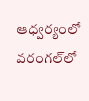ఆధ్వర్యంలో వరంగల్‌లో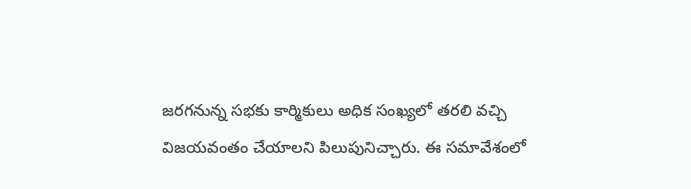జరగనున్న సభకు కార్మికులు అధిక సంఖ్యలో తరలి వచ్చి విజయవంతం చేయాలని పిలుపునిచ్చారు. ఈ సమావేశంలో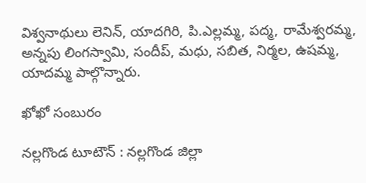విశ్వనాథులు లెనిన్‌, యాదగిరి, పి.ఎల్లమ్మ, పద్మ, రామేశ్వరమ్మ, అన్నపు లింగస్వామి, సందీప్‌, మధు, సబిత, నిర్మల, ఉషమ్మ, యాదమ్మ పాల్గొన్నారు.

ఖోఖో సంబురం

నల్లగొండ టూటౌన్‌ : నల్లగొండ జిల్లా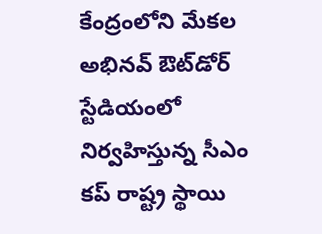కేంద్రంలోని మేకల అభినవ్‌ ఔట్‌డోర్‌ స్టేడియంలో నిర్వహిస్తున్న సీఎం కప్‌ రాష్ట్ర స్థాయి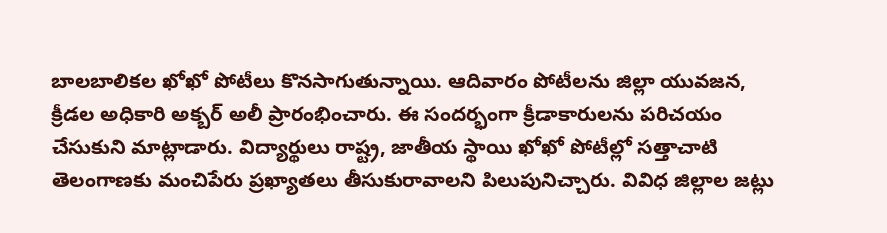బాలబాలికల ఖోఖో పోటీలు కొనసాగుతున్నాయి. ఆదివారం పోటీలను జిల్లా యువజన, క్రీడల అధికారి అక్బర్‌ అలీ ప్రారంభించారు. ఈ సందర్భంగా క్రీడాకారులను పరిచయం చేసుకుని మాట్లాడారు. విద్యార్థులు రాష్ట్ర, జాతీయ స్థాయి ఖోఖో పోటీల్లో సత్తాచాటి తెలంగాణకు మంచిపేరు ప్రఖ్యాతలు తీసుకురావాలని పిలుపునిచ్చారు. వివిధ జిల్లాల జట్లు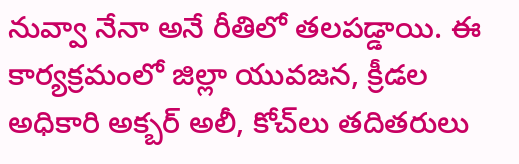నువ్వా నేనా అనే రీతిలో తలపడ్డాయి. ఈ కార్యక్రమంలో జిల్లా యువజన, క్రీడల అధికారి అక్బర్‌ అలీ, కోచ్‌లు తదితరులు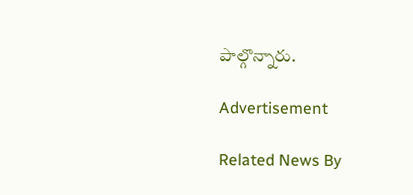పాల్గొన్నారు.

Advertisement

Related News By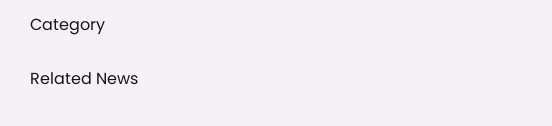Category

Related News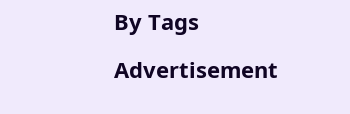By Tags

Advertisement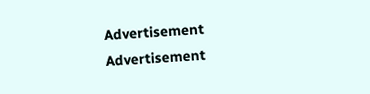Advertisement
Advertisement